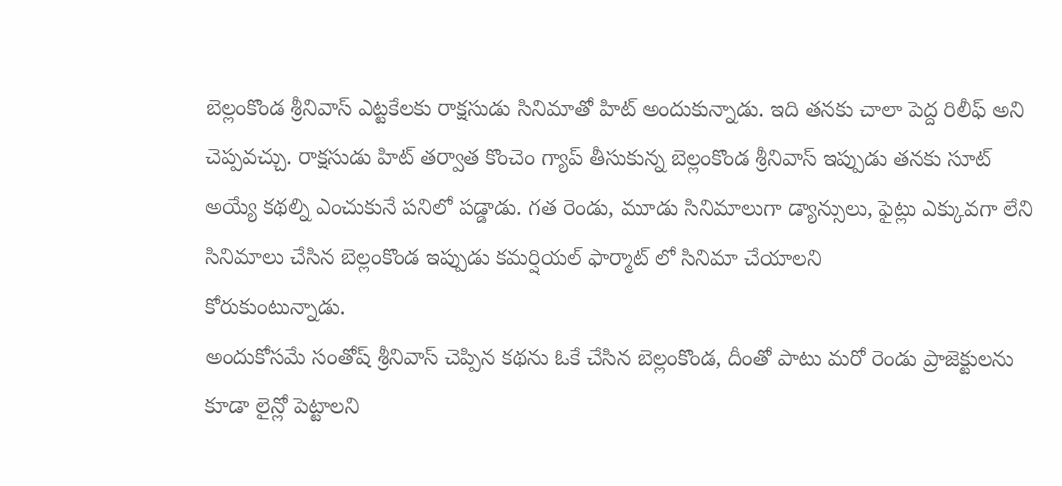బెల్లంకొండ శ్రీనివాస్ ఎట్టకేలకు రాక్షసుడు సినిమాతో హిట్ అందుకున్నాడు. ఇది తనకు చాలా పెద్ద రిలీఫ్ అని చెప్పవచ్చు. రాక్షసుడు హిట్ తర్వాత కొంచెం గ్యాప్ తీసుకున్న బెల్లంకొండ శ్రీనివాస్ ఇప్పుడు తనకు సూట్ అయ్యే కథల్ని ఎంచుకునే పనిలో పడ్డాడు. గత రెండు, మూడు సినిమాలుగా డ్యాన్సులు, ఫైట్లు ఎక్కువగా లేని సినిమాలు చేసిన బెల్లంకొండ ఇప్పుడు కమర్షియల్ ఫార్మాట్ లో సినిమా చేయాలని
కోరుకుంటున్నాడు.
అందుకోసమే సంతోష్ శ్రీనివాస్ చెప్పిన కథను ఓకే చేసిన బెల్లంకొండ, దీంతో పాటు మరో రెండు ప్రాజెక్టులను కూడా లైన్లో పెట్టాలని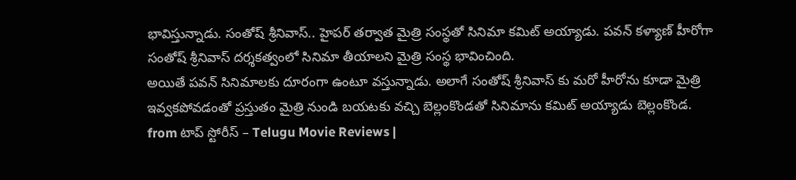భావిస్తున్నాడు. సంతోష్ శ్రీనివాస్.. హైపర్ తర్వాత మైత్రి సంస్థతో సినిమా కమిట్ అయ్యాడు. పవన్ కళ్యాణ్ హీరోగా సంతోష్ శ్రీనివాస్ దర్శకత్వంలో సినిమా తీయాలని మైత్రి సంస్థ భావించింది.
అయితే పవన్ సినిమాలకు దూరంగా ఉంటూ వస్తున్నాడు. అలాగే సంతోష్ శ్రీనివాస్ కు మరో హీరోను కూడా మైత్రి ఇవ్వకపోవడంతో ప్రస్తుతం మైత్రి నుండి బయటకు వచ్చి బెల్లంకొండతో సినిమాను కమిట్ అయ్యాడు బెల్లంకొండ.
from టాప్ స్టోరీస్ – Telugu Movie Reviews |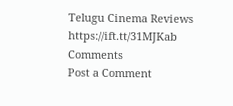Telugu Cinema Reviews https://ift.tt/31MJKab
Comments
Post a Comment